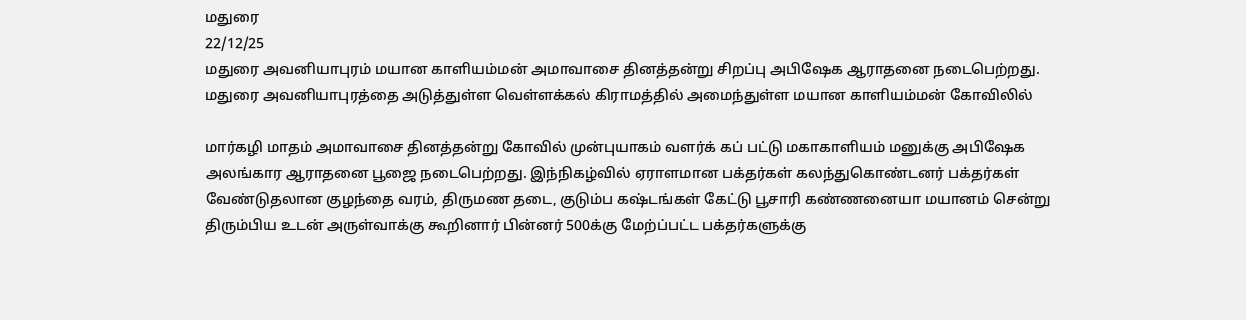மதுரை
22/12/25
மதுரை அவனியாபுரம் மயான காளியம்மன் அமாவாசை தினத்தன்று சிறப்பு அபிஷேக ஆராதனை நடைபெற்றது.
மதுரை அவனியாபுரத்தை அடுத்துள்ள வெள்ளக்கல் கிராமத்தில் அமைந்துள்ள மயான காளியம்மன் கோவிலில்

மார்கழி மாதம் அமாவாசை தினத்தன்று கோவில் முன்புயாகம் வளர்க் கப் பட்டு மகாகாளியம் மனுக்கு அபிஷேக அலங்கார ஆராதனை பூஜை நடைபெற்றது. இந்நிகழ்வில் ஏராளமான பக்தர்கள் கலந்துகொண்டனர் பக்தர்கள் வேண்டுதலான குழந்தை வரம், திருமண தடை, குடும்ப கஷ்டங்கள் கேட்டு பூசாரி கண்ணனையா மயானம் சென்று திரும்பிய உடன் அருள்வாக்கு கூறினார் பின்னர் 500க்கு மேற்ப்பட்ட பக்தர்களுக்கு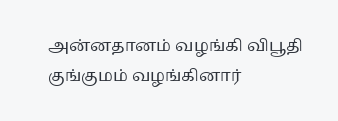அன்னதானம் வழங்கி விபூதி குங்குமம் வழங்கினார்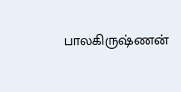பாலகிருஷ்ணன்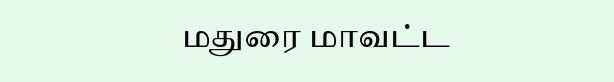மதுரை மாவட்ட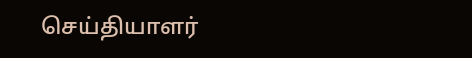செய்தியாளர்